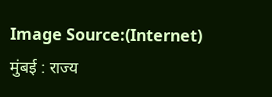Image Source:(Internet)
मुंबई : राज्य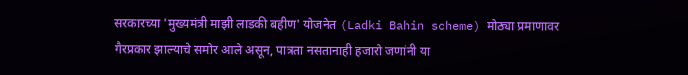सरकारच्या 'मुख्यमंत्री माझी लाडकी बहीण' योजनेत (Ladki Bahin scheme) मोठ्या प्रमाणावर गैरप्रकार झाल्याचे समोर आले असून, पात्रता नसतानाही हजारो जणांनी या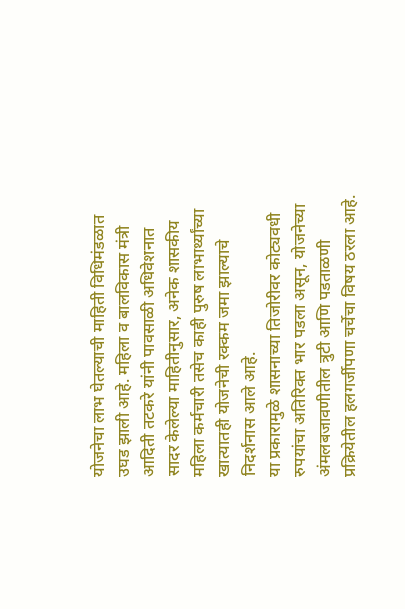योजनेचा लाभ घेतल्याची माहिती विधिमंडळात उघड झाली आहे. महिला व बालविकास मंत्री आदिती तटकरे यांनी पावसाळी अधिवेशनात सादर केलेल्या माहितीनुसार, अनेक शासकीय महिला कर्मचारी तसेच काही पुरुष लाभार्थ्यांच्या खात्यातही योजनेची रक्कम जमा झाल्याचे निदर्शनास आले आहे.
या प्रकारामुळे शासनाच्या तिजोरीवर कोट्यवधी रुपयांचा अतिरिक्त भार पडला असून, योजनेच्या अंमलबजावणीतील त्रुटी आणि पडताळणी प्रक्रियेतील हलगर्जीपणा चर्चेचा विषय ठरला आहे.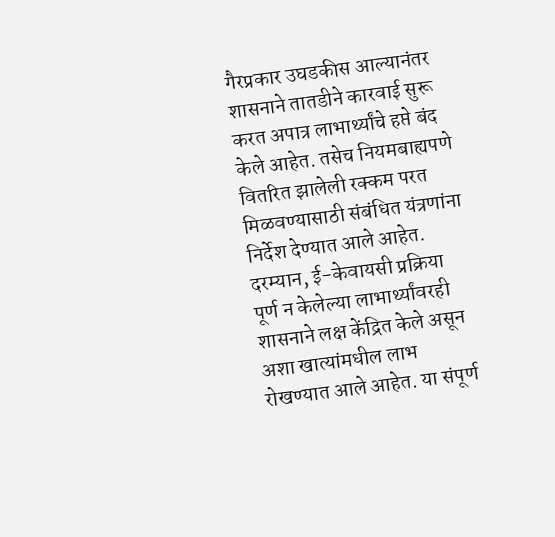गैरप्रकार उघडकीस आल्यानंतर शासनाने तातडीने कारवाई सुरू करत अपात्र लाभार्थ्यांचे हप्ते बंद केले आहेत. तसेच नियमबाह्यपणे वितरित झालेली रक्कम परत मिळवण्यासाठी संबंधित यंत्रणांना निर्देश देण्यात आले आहेत.
दरम्यान, ई-केवायसी प्रक्रिया पूर्ण न केलेल्या लाभार्थ्यांवरही शासनाने लक्ष केंद्रित केले असून अशा खात्यांमधील लाभ रोखण्यात आले आहेत. या संपूर्ण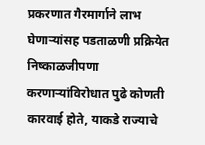प्रकरणात गैरमार्गाने लाभ घेणाऱ्यांसह पडताळणी प्रक्रियेत निष्काळजीपणा करणाऱ्यांविरोधात पुढे कोणती कारवाई होते, याकडे राज्याचे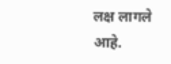लक्ष लागले आहे.